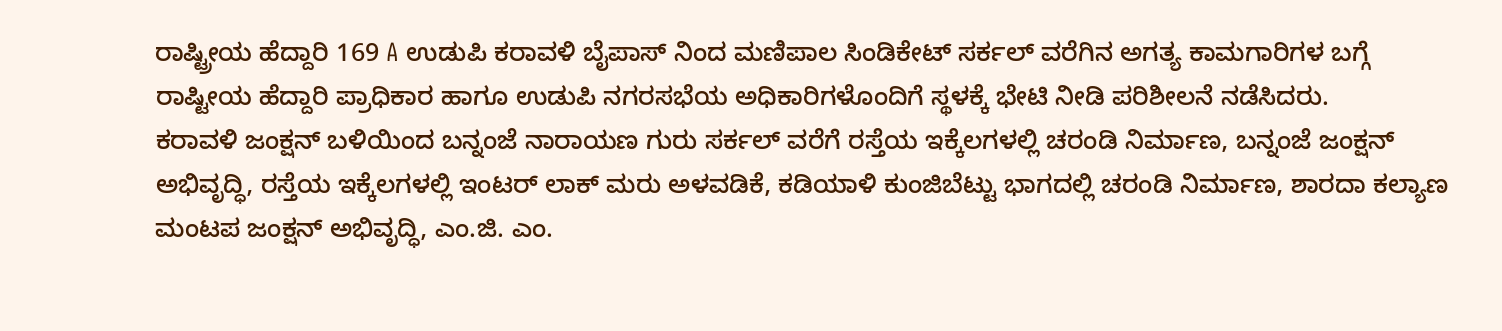ರಾಷ್ಟ್ರೀಯ ಹೆದ್ದಾರಿ 169 A ಉಡುಪಿ ಕರಾವಳಿ ಬೈಪಾಸ್ ನಿಂದ ಮಣಿಪಾಲ ಸಿಂಡಿಕೇಟ್ ಸರ್ಕಲ್ ವರೆಗಿನ ಅಗತ್ಯ ಕಾಮಗಾರಿಗಳ ಬಗ್ಗೆ ರಾಷ್ಟೀಯ ಹೆದ್ದಾರಿ ಪ್ರಾಧಿಕಾರ ಹಾಗೂ ಉಡುಪಿ ನಗರಸಭೆಯ ಅಧಿಕಾರಿಗಳೊಂದಿಗೆ ಸ್ಥಳಕ್ಕೆ ಭೇಟಿ ನೀಡಿ ಪರಿಶೀಲನೆ ನಡೆಸಿದರು.
ಕರಾವಳಿ ಜಂಕ್ಷನ್ ಬಳಿಯಿಂದ ಬನ್ನಂಜೆ ನಾರಾಯಣ ಗುರು ಸರ್ಕಲ್ ವರೆಗೆ ರಸ್ತೆಯ ಇಕ್ಕೆಲಗಳಲ್ಲಿ ಚರಂಡಿ ನಿರ್ಮಾಣ, ಬನ್ನಂಜೆ ಜಂಕ್ಷನ್ ಅಭಿವೃದ್ಧಿ, ರಸ್ತೆಯ ಇಕ್ಕೆಲಗಳಲ್ಲಿ ಇಂಟರ್ ಲಾಕ್ ಮರು ಅಳವಡಿಕೆ, ಕಡಿಯಾಳಿ ಕುಂಜಿಬೆಟ್ಟು ಭಾಗದಲ್ಲಿ ಚರಂಡಿ ನಿರ್ಮಾಣ, ಶಾರದಾ ಕಲ್ಯಾಣ ಮಂಟಪ ಜಂಕ್ಷನ್ ಅಭಿವೃದ್ಧಿ, ಎಂ.ಜಿ. ಎಂ.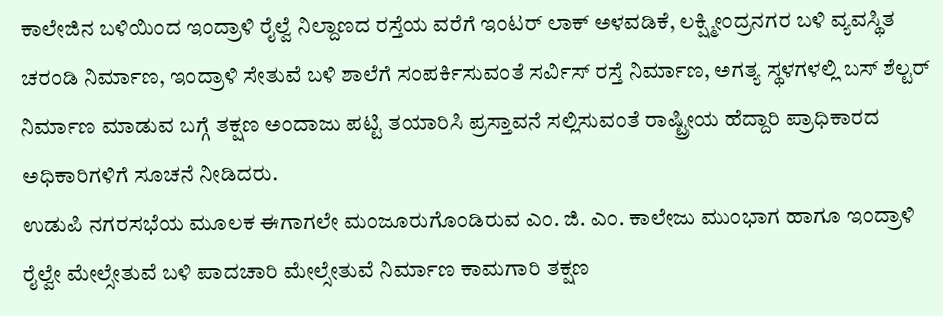ಕಾಲೇಜಿನ ಬಳಿಯಿಂದ ಇಂದ್ರಾಳಿ ರೈಲ್ವೆ ನಿಲ್ದಾಣದ ರಸ್ತೆಯ ವರೆಗೆ ಇಂಟರ್ ಲಾಕ್ ಅಳವಡಿಕೆ, ಲಕ್ಷ್ಮೀಂದ್ರನಗರ ಬಳಿ ವ್ಯವಸ್ಥಿತ ಚರಂಡಿ ನಿರ್ಮಾಣ, ಇಂದ್ರಾಳಿ ಸೇತುವೆ ಬಳಿ ಶಾಲೆಗೆ ಸಂಪರ್ಕಿಸುವಂತೆ ಸರ್ವಿಸ್ ರಸ್ತೆ ನಿರ್ಮಾಣ, ಅಗತ್ಯ ಸ್ಥಳಗಳಲ್ಲಿ ಬಸ್ ಶೆಲ್ಟರ್ ನಿರ್ಮಾಣ ಮಾಡುವ ಬಗ್ಗೆ ತಕ್ಷಣ ಅಂದಾಜು ಪಟ್ಟಿ ತಯಾರಿಸಿ ಪ್ರಸ್ತಾವನೆ ಸಲ್ಲಿಸುವಂತೆ ರಾಷ್ಟ್ರೀಯ ಹೆದ್ದಾರಿ ಪ್ರಾಧಿಕಾರದ ಅಧಿಕಾರಿಗಳಿಗೆ ಸೂಚನೆ ನೀಡಿದರು.
ಉಡುಪಿ ನಗರಸಭೆಯ ಮೂಲಕ ಈಗಾಗಲೇ ಮಂಜೂರುಗೊಂಡಿರುವ ಎಂ. ಜಿ. ಎಂ. ಕಾಲೇಜು ಮುಂಭಾಗ ಹಾಗೂ ಇಂದ್ರಾಳಿ ರೈಲ್ವೇ ಮೇಲ್ಸೇತುವೆ ಬಳಿ ಪಾದಚಾರಿ ಮೇಲ್ಸೇತುವೆ ನಿರ್ಮಾಣ ಕಾಮಗಾರಿ ತಕ್ಷಣ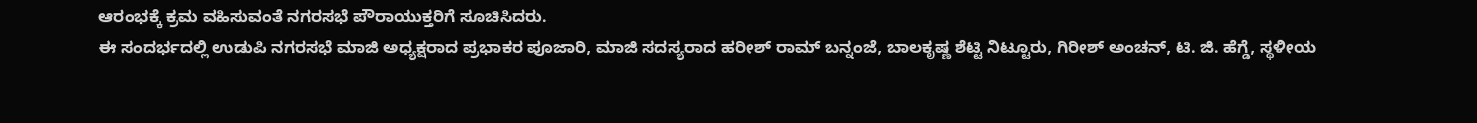ಆರಂಭಕ್ಕೆ ಕ್ರಮ ವಹಿಸುವಂತೆ ನಗರಸಭೆ ಪೌರಾಯುಕ್ತರಿಗೆ ಸೂಚಿಸಿದರು.
ಈ ಸಂದರ್ಭದಲ್ಲಿ ಉಡುಪಿ ನಗರಸಭೆ ಮಾಜಿ ಅಧ್ಯಕ್ಷರಾದ ಪ್ರಭಾಕರ ಪೂಜಾರಿ, ಮಾಜಿ ಸದಸ್ಯರಾದ ಹರೀಶ್ ರಾಮ್ ಬನ್ನಂಜೆ, ಬಾಲಕೃಷ್ಣ ಶೆಟ್ಟಿ ನಿಟ್ಟೂರು, ಗಿರೀಶ್ ಅಂಚನ್, ಟಿ. ಜಿ. ಹೆಗ್ಡೆ, ಸ್ಥಳೀಯ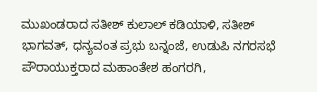ಮುಖಂಡರಾದ ಸತೀಶ್ ಕುಲಾಲ್ ಕಡಿಯಾಳಿ, ಸತೀಶ್ ಭಾಗವತ್, ಧನ್ಯವಂತ ಪ್ರಭು ಬನ್ನಂಜೆ, ಉಡುಪಿ ನಗರಸಭೆ ಪೌರಾಯುಕ್ತರಾದ ಮಹಾಂತೇಶ ಹಂಗರಗಿ,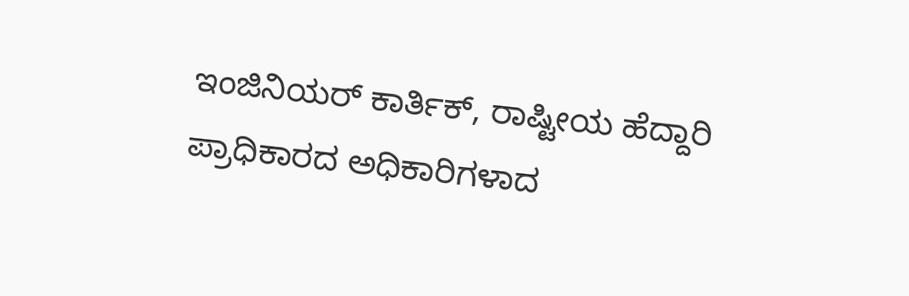ಇಂಜಿನಿಯರ್ ಕಾರ್ತಿಕ್, ರಾಷ್ಟೀಯ ಹೆದ್ದಾರಿ ಪ್ರಾಧಿಕಾರದ ಅಧಿಕಾರಿಗಳಾದ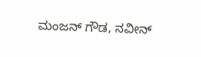ಮಂಜನ್ ಗೌಡ, ನವೀನ್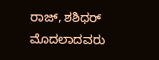ರಾಜ್, ಶಶಿಧರ್ ಮೊದಲಾದವರು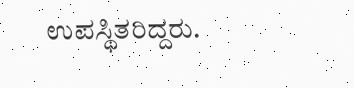ಉಪಸ್ಥಿತರಿದ್ದರು.